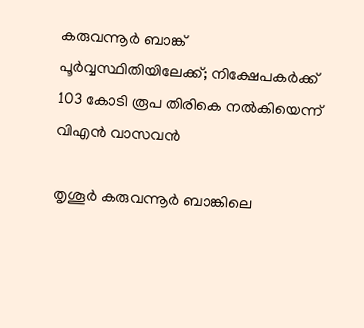കരുവന്നൂര്‍ ബാങ്ക് പൂര്‍വ്വസ്ഥിതിയിലേക്ക്; നിക്ഷേപകര്‍ക്ക് 103 കോടി രൂപ തിരികെ നല്‍കിയെന്ന് വിഎന്‍ വാസവന്‍

തൃശൂര്‍ കരുവന്നൂര്‍ ബാങ്കിലെ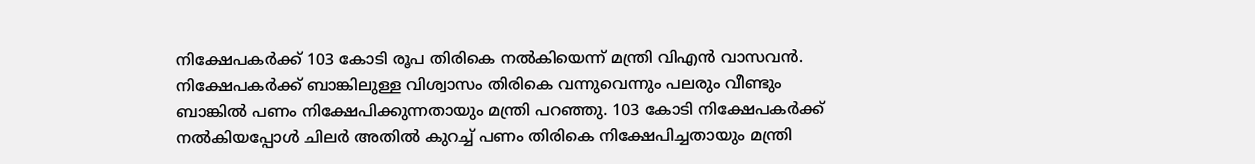നിക്ഷേപകര്‍ക്ക് 103 കോടി രൂപ തിരികെ നല്‍കിയെന്ന് മന്ത്രി വിഎന്‍ വാസവന്‍. നിക്ഷേപകര്‍ക്ക് ബാങ്കിലുള്ള വിശ്വാസം തിരികെ വന്നുവെന്നും പലരും വീണ്ടും ബാങ്കില്‍ പണം നിക്ഷേപിക്കുന്നതായും മന്ത്രി പറഞ്ഞു. 103 കോടി നിക്ഷേപകര്‍ക്ക് നല്‍കിയപ്പോള്‍ ചിലര്‍ അതില്‍ കുറച്ച് പണം തിരികെ നിക്ഷേപിച്ചതായും മന്ത്രി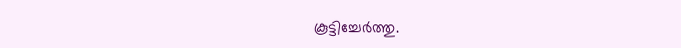കൂട്ടിച്ചേര്‍ത്തു.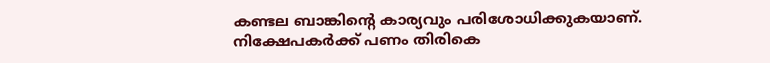കണ്ടല ബാങ്കിന്റെ കാര്യവും പരിശോധിക്കുകയാണ്. നിക്ഷേപകര്‍ക്ക് പണം തിരികെ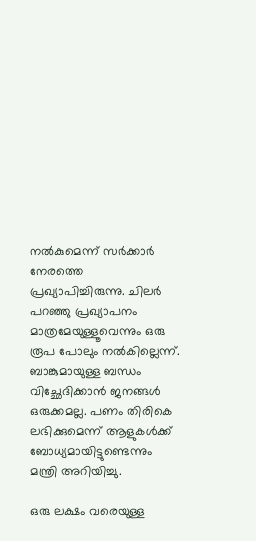നല്‍കുമെന്ന് സര്‍ക്കാര്‍ നേരത്തെ പ്രഖ്യാപിച്ചിരുന്നു. ചിലര്‍ പറഞ്ഞു പ്രഖ്യാപനം മാത്രമേയുള്ളൂവെന്നും ഒരു രൂപ പോലും നല്‍കില്ലെന്ന്. ബാങ്കുമായുള്ള ബന്ധം വിച്ഛേദിക്കാന്‍ ജനങ്ങള്‍ ഒരുക്കമല്ല. പണം തിരികെ ലഭിക്കുമെന്ന് ആളുകള്‍ക്ക് ബോധ്യമായിട്ടുണ്ടെന്നും മന്ത്രി അറിയിച്ചു.

ഒരു ലക്ഷം വരെയുള്ള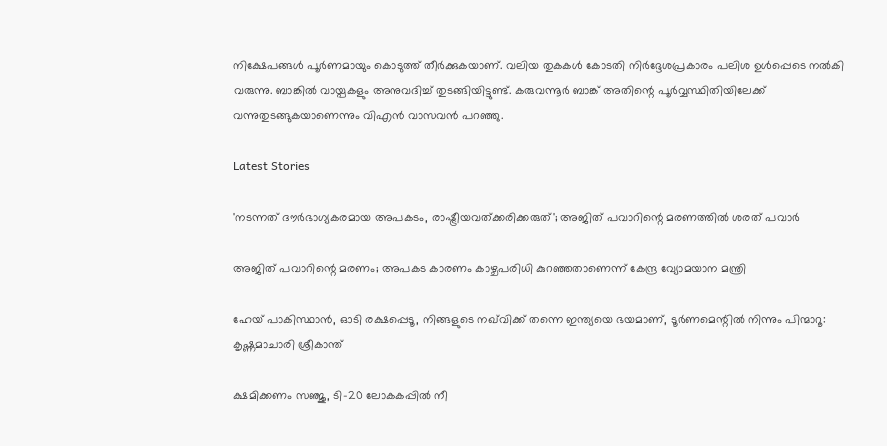നിക്ഷേപങ്ങള്‍ പൂര്‍ണമായും കൊടുത്ത് തീര്‍ക്കുകയാണ്. വലിയ തുകകള്‍ കോടതി നിര്‍ദ്ദേശപ്രകാരം പലിശ ഉള്‍പ്പെടെ നല്‍കി വരുന്നു. ബാങ്കില്‍ വായ്പകളും അനുവദിച്ച് തുടങ്ങിയിട്ടുണ്ട്. കരുവന്നൂര്‍ ബാങ്ക് അതിന്റെ പൂര്‍വ്വസ്ഥിതിയിലേക്ക് വന്നുതുടങ്ങുകയാണെന്നും വിഎന്‍ വാസവന്‍ പറഞ്ഞു.

Latest Stories

'നടന്നത് ദൗര്‍ഭാഗ്യകരമായ അപകടം, രാഷ്ട്രീയവത്ക്കരിക്കരുത്'; അജിത് പവാറിന്റെ മരണത്തില്‍ ശരത് പവാർ

അജിത് പവാറിന്റെ മരണം; അപകട കാരണം കാഴ്ചപരിധി കുറഞ്ഞതാണെന്ന് കേന്ദ്ര വ്യോമയാന മന്ത്രി

ഹേയ് പാകിസ്ഥാൻ, ഓടി രക്ഷപ്പെടൂ, നിങ്ങളുടെ നഖ്‌വിക്ക് തന്നെ ഇന്ത്യയെ ഭയമാണ്, ടൂർണമെന്റിൽ നിന്നും പിന്മാറൂ: കൃഷ്ണമാചാരി ശ്രീകാന്ത്

ക്ഷമിക്കണം സഞ്ജു, ടി-20 ലോകകപ്പിൽ നീ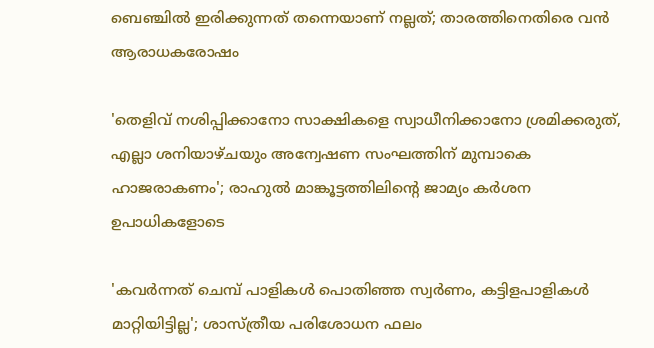ബെഞ്ചിൽ ഇരിക്കുന്നത് തന്നെയാണ് നല്ലത്; താരത്തിനെതിരെ വൻ ആരാധകരോഷം

'തെളിവ് നശിപ്പിക്കാനോ സാക്ഷികളെ സ്വാധീനിക്കാനോ ശ്രമിക്കരുത്, എല്ലാ ശനിയാഴ്ചയും അന്വേഷണ സംഘത്തിന് മുമ്പാകെ ഹാജരാകണം'; രാഹുൽ മാങ്കൂട്ടത്തിലിന്റെ ജാമ്യം കർശന ഉപാധികളോടെ

'കവർന്നത് ചെമ്പ് പാളികൾ പൊതിഞ്ഞ സ്വർണം, കട്ടിളപാളികൾ മാറ്റിയിട്ടില്ല'; ശാസ്ത്രീയ പരിശോധന ഫലം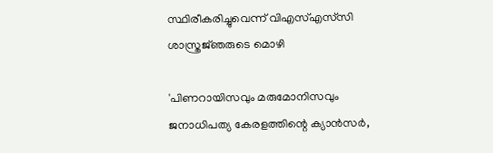സ്ഥിരീകരിച്ചുവെന്ന് വിഎസ്എസ്‍സി ശാസ്ത്രജ്‌ഞരുടെ മൊഴി

'പിണറായിസവും മരുമോനിസവും ജനാധിപത്യ കേരളത്തിന്റെ ക്യാൻസർ,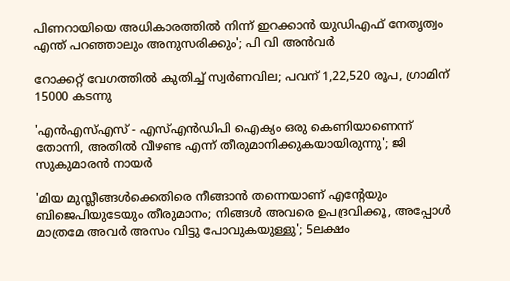പിണറായിയെ അധികാരത്തിൽ നിന്ന് ഇറക്കാൻ യുഡിഎഫ് നേതൃത്വം എന്ത്‌ പറഞ്ഞാലും അനുസരിക്കും'; പി വി അൻവർ

റോക്കറ്റ് വേഗത്തിൽ കുതിച്ച് സ്വർണവില; പവന് 1,22,520 രൂപ, ഗ്രാമിന് 15000 കടന്നു

'എന്‍എസ്എസ് - എസ്എന്‍ഡിപി ഐക്യം ഒരു കെണിയാണെന്ന് തോന്നി, അതിൽ വീഴണ്ട എന്ന് തീരുമാനിക്കുകയായിരുന്നു'; ജി സുകുമാരൻ നായർ

'മിയ മുസ്ലീങ്ങള്‍ക്കെതിരെ നീങ്ങാന്‍ തന്നെയാണ് എന്റേയും ബിജെപിയുടേയും തീരുമാനം; നിങ്ങള്‍ അവരെ ഉപദ്രവിക്കൂ, അപ്പോള്‍ മാത്രമേ അവര്‍ അസം വിട്ടു പോവുകയുള്ളു'; 5ലക്ഷം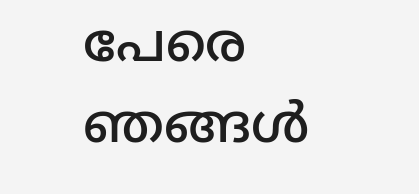പേരെ ഞങ്ങള്‍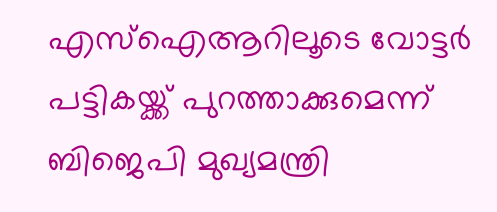എസ്‌ഐആറിലൂടെ വോട്ടര്‍ പട്ടികയ്ക്ക് പുറത്താക്കുമെന്ന് ബിജെപി മുഖ്യമന്ത്രി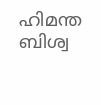ഹിമന്ത ബിശ്വ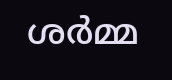ശര്‍മ്മ